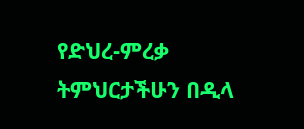የድህረ-ምረቃ ትምህርታችሁን በዲላ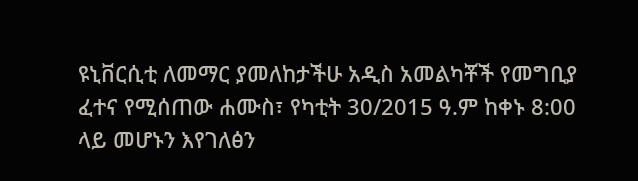ዩኒቨርሲቲ ለመማር ያመለከታችሁ አዲስ አመልካቾች የመግቢያ ፈተና የሚሰጠው ሐሙስ፣ የካቲት 30/2015 ዓ.ም ከቀኑ 8:00 ላይ መሆኑን እየገለፅን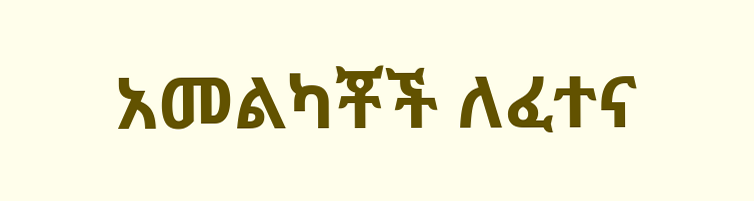አመልካቾች ለፈተና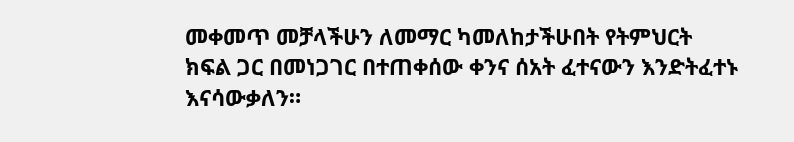መቀመጥ መቻላችሁን ለመማር ካመለከታችሁበት የትምህርት ክፍል ጋር በመነጋገር በተጠቀሰው ቀንና ሰአት ፈተናውን እንድትፈተኑ እናሳውቃለን።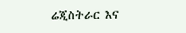ሬጂስትራር እና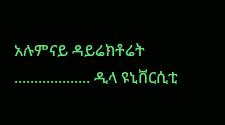አሉምናይ ዳይሬክቶሬት ................... ዲላ ዩኒቨርሲቲ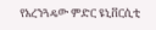የአረንጓዴው ምድር ዩኒቨርሲቲ